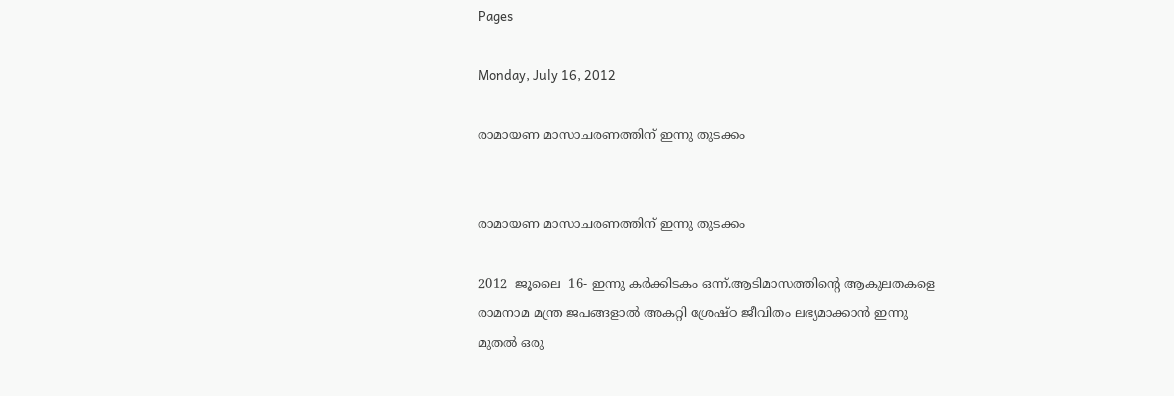Pages

Monday, July 16, 2012

രാമായണ മാസാചരണത്തിന് ഇന്നു തുടക്കം


രാമായണ മാസാചരണത്തിന് ഇന്നു തുടക്കം

2012  ജൂലൈ  16- ഇന്നു കര്‍ക്കിടകം ഒന്ന്.ആടിമാസത്തിന്റെ ആകുലതകളെ രാമനാമ മന്ത്ര ജപങ്ങളാല്‍ അകറ്റി ശ്രേഷ്ഠ ജീവിതം ലഭ്യമാക്കാന്‍ ഇന്നു മുതല്‍ ഒരു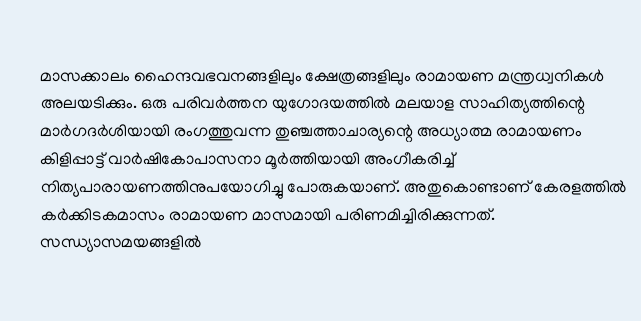മാസക്കാലം ഹൈന്ദവഭവനങ്ങളിലും ക്ഷേത്രങ്ങളിലും രാമായണ മന്ത്രധ്വനികള്‍ അലയടിക്കും. ഒരു പരിവര്‍ത്തന യുഗോദയത്തില്‍ മലയാള സാഹിത്യത്തിന്റെ മാര്‍ഗദര്‍ശിയായി രംഗത്തുവന്ന തുഞ്ചത്താചാര്യന്റെ അധ്യാത്മ രാമായണം കിളിപ്പാട്ട് വാര്‍ഷികോപാസനാ മൂര്‍ത്തിയായി അംഗീകരിച്ച് നിത്യപാരായണത്തിനുപയോഗിച്ചു പോരുകയാണ്. അതുകൊണ്ടാണ് കേരളത്തില്‍ കര്‍ക്കിടകമാസം രാമായണ മാസമായി പരിണമിച്ചിരിക്കുന്നത്. സന്ധ്യാസമയങ്ങളില്‍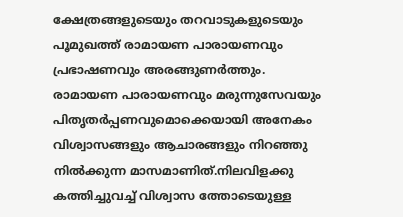ക്ഷേത്രങ്ങളുടെയും തറവാടുകളുടെയും പൂമുഖത്ത് രാമായണ പാരായണവും പ്രഭാഷണവും അരങ്ങുണര്‍ത്തും. രാമായണ പാരായണവും മരുന്നുസേവയും പിതൃതര്‍പ്പണവുമൊക്കെയായി അനേകം വിശ്വാസങ്ങളും ആചാരങ്ങളും നിറഞ്ഞു നില്‍ക്കുന്ന മാസമാണിത്.നിലവിളക്കു കത്തിച്ചുവച്ച് വിശ്വാസ ത്തോടെയുള്ള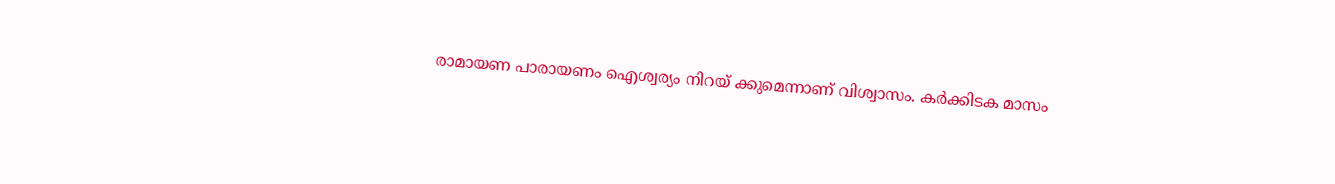രാമായണ പാരായണം ഐശ്വര്യം നിറയ് ക്കുമെന്നാണ് വിശ്വാസം. കര്‍ക്കിടക മാസം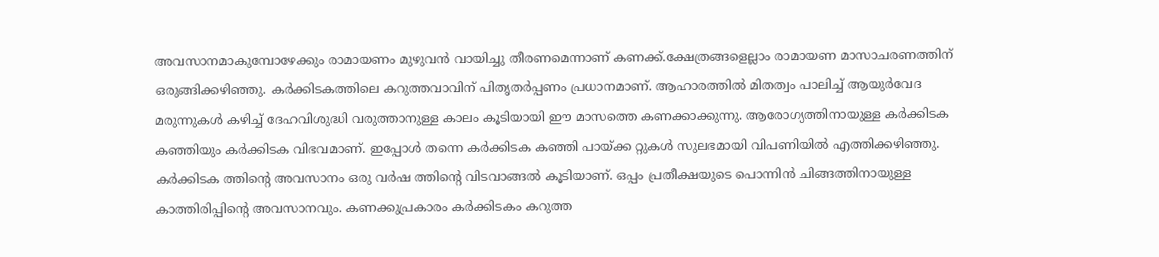അവസാനമാകുമ്പോഴേക്കും രാമായണം മുഴുവന്‍ വായിച്ചു തീരണമെന്നാണ് കണക്ക്.ക്ഷേത്രങ്ങളെല്ലാം രാമായണ മാസാചരണത്തിന് ഒരുങ്ങിക്കഴിഞ്ഞു. കര്‍ക്കിടകത്തിലെ കറുത്തവാവിന് പിതൃതര്‍പ്പണം പ്രധാനമാണ്. ആഹാരത്തില്‍ മിതത്വം പാലിച്ച് ആയുര്‍വേദ മരുന്നുകള്‍ കഴിച്ച് ദേഹവിശുദ്ധി വരുത്താനുള്ള കാലം കൂടിയായി ഈ മാസത്തെ കണക്കാക്കുന്നു. ആരോഗ്യത്തിനായുള്ള കര്‍ക്കിടക കഞ്ഞിയും കര്‍ക്കിടക വിഭവമാണ്. ഇപ്പോള്‍ തന്നെ കര്‍ക്കിടക കഞ്ഞി പായ്ക്ക റ്റുകള്‍ സുലഭമായി വിപണിയില്‍ എത്തിക്കഴിഞ്ഞു. കര്‍ക്കിടക ത്തിന്റെ അവസാനം ഒരു വര്‍ഷ ത്തിന്റെ വിടവാങ്ങല്‍ കൂടിയാണ്. ഒപ്പം പ്രതീക്ഷയുടെ പൊന്നിന്‍ ചിങ്ങത്തിനായുള്ള കാത്തിരിപ്പിന്റെ അവസാനവും. കണക്കുപ്രകാരം കര്‍ക്കിടകം കറുത്ത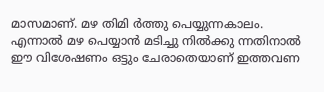മാസമാണ്. മഴ തിമി ര്‍ത്തു പെയ്യുന്നകാലം. എന്നാല്‍ മഴ പെയ്യാന്‍ മടിച്ചു നില്‍ക്കു ന്നതിനാല്‍ ഈ വിശേഷണം ഒട്ടും ചേരാതെയാണ് ഇത്തവണ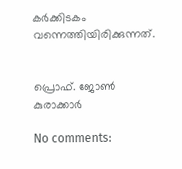കര്‍ക്കിടകം വന്നെത്തിയിരിക്കുന്നത്.


പ്രൊഫ്. ജോണ്‍ കുരാക്കാര്‍

No comments: